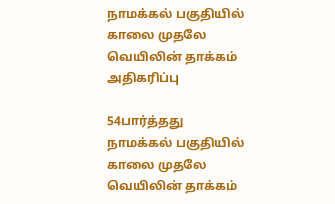நாமக்கல் பகுதியில் காலை முதலே வெயிலின் தாக்கம் அதிகரிப்பு

54பார்த்தது
நாமக்கல் பகுதியில் காலை முதலே வெயிலின் தாக்கம்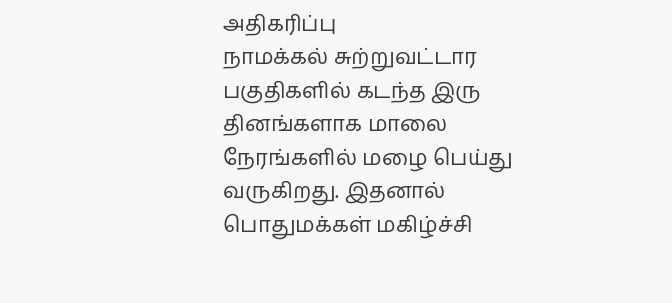அதிகரிப்பு
நாமக்கல் சுற்றுவட்டார பகுதிகளில் கடந்த இரு தினங்களாக மாலை நேரங்களில் மழை பெய்து வருகிறது. இதனால் பொதுமக்கள் மகிழ்ச்சி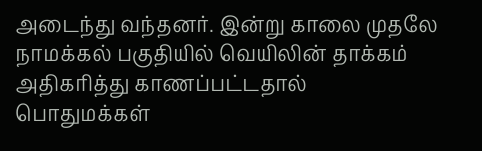அடைந்து வந்தனர். இன்று காலை முதலே நாமக்கல் பகுதியில் வெயிலின் தாக்கம் அதிகரித்து காணப்பட்டதால் பொதுமக்கள்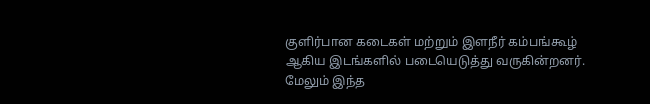குளிர்பான கடைகள் மற்றும் இளநீர் கம்பங்கூழ் ஆகிய இடங்களில் படையெடுத்து வருகின்றனர். மேலும் இந்த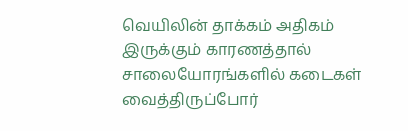வெயிலின் தாக்கம் அதிகம் இருக்கும் காரணத்தால் சாலையோரங்களில் கடைகள் வைத்திருப்போர்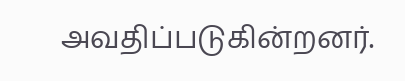அவதிப்படுகின்றனர்.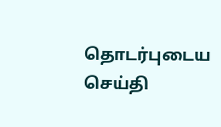தொடர்புடைய செய்தி